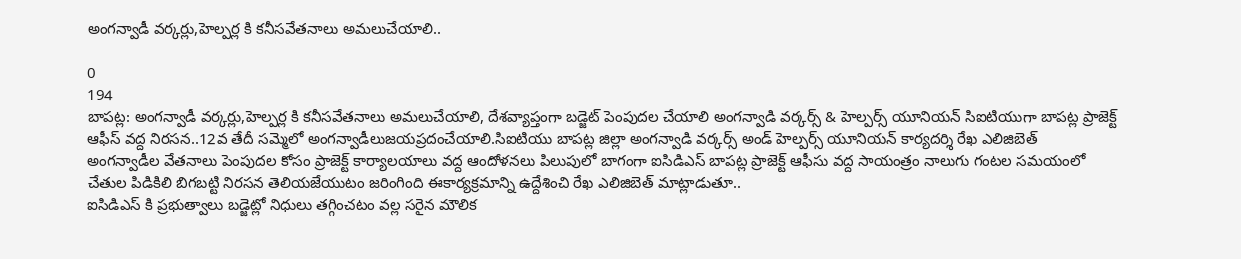అంగన్వాడీ వర్కర్లు,హెల్పర్ల కి కనీసవేతనాలు అమలుచేయాలి..

0
194
బాపట్ల: అంగన్వాడీ వర్కర్లు,హెల్పర్ల కి కనీసవేతనాలు అమలుచేయాలి, దేశవ్యాప్తంగా బడ్జెట్ పెంపుదల చేయాలి అంగన్వాడి వర్కర్స్ & హెల్పర్స్ యూనియన్ సిఐటియుగా బాపట్ల ప్రాజెక్ట్ ఆఫీస్ వద్ద నిరసన..12వ తేదీ సమ్మెలో అంగన్వాడీలుజయప్రదంచేయాలి.సిఐటియు బాపట్ల జిల్లా అంగన్వాడి వర్కర్స్ అండ్ హెల్పర్స్ యూనియన్ కార్యదర్శి రేఖ ఎలిజిబెత్
అంగన్వాడీల వేతనాలు పెంపుదల కోసం ప్రాజెక్ట్ కార్యాలయాలు వద్ద ఆందోళనలు పిలుపులో బాగంగా ఐసిడిఎస్ బాపట్ల ప్రాజెక్ట్ ఆఫీసు వద్ద సాయంత్రం నాలుగు గంటల సమయంలో చేతుల పిడికిలి బిగబట్టి నిరసన తెలియజేయుటం జరింగింది ఈకార్యక్రమాన్ని ఉద్దేశించి రేఖ ఎలిజిబెత్ మాట్లాడుతూ..
ఐసిడిఎస్ కి ప్రభుత్వాలు బడ్జెట్లో నిధులు తగ్గించటం వల్ల సరైన మౌలిక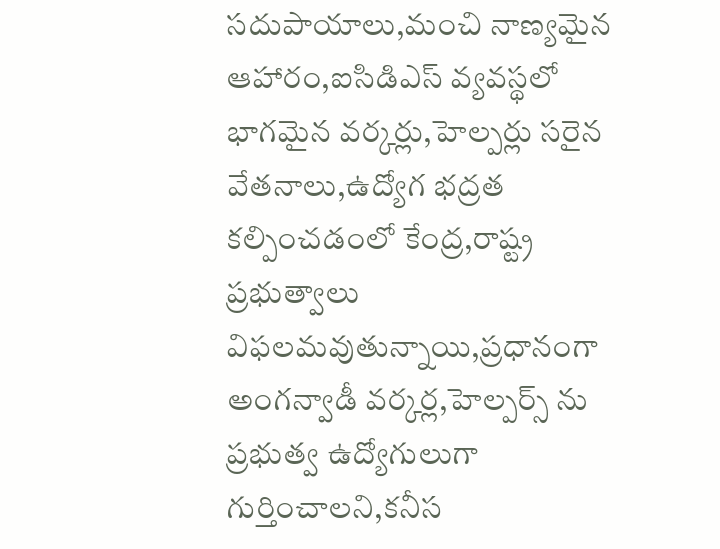సదుపాయాలు,మంచి నాణ్యమైన ఆహారం,ఐసిడిఎస్ వ్యవస్థలో భాగమైన వర్కర్లు,హెల్పర్లు సరైన వేతనాలు,ఉద్యోగ భద్రత కల్పించడంలో కేంద్ర,రాష్ట్ర ప్రభుత్వాలు విఫలమవుతున్నాయి,ప్రధానంగా అంగన్వాడీ వర్కర్ల,హెల్పర్స్ ను ప్రభుత్వ ఉద్యోగులుగా గుర్తించాలని,కనీస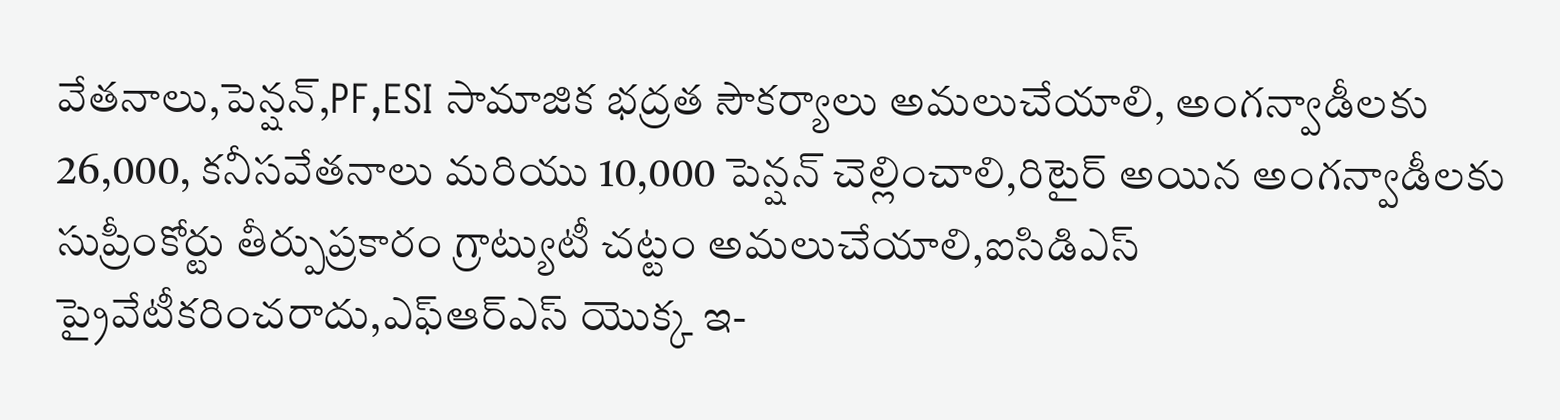వేతనాలు,పెన్షన్,PF,ESI సామాజిక భద్రత సౌకర్యాలు అమలుచేయాలి, అంగన్వాడీలకు 26,000, కనీసవేతనాలు మరియు 10,000 పెన్షన్ చెల్లించాలి,రిటైర్ అయిన అంగన్వాడీలకు సుప్రీంకోర్టు తీర్పుప్రకారం గ్రాట్యుటీ చట్టం అమలుచేయాలి,ఐసిడిఎస్ ప్రైవేటీకరించరాదు,ఎఫ్ఆర్ఎస్ యొక్క ఇ-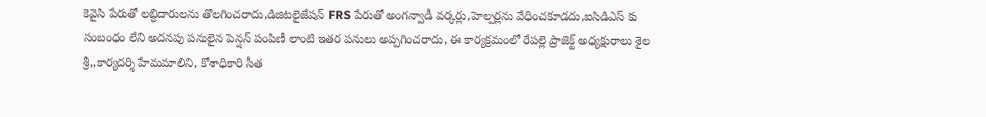కెవైసి పేరుతో లబ్ధిదారులను తొలగించరాదు,డిజిటలైజేషన్ FRS పేరుతో అంగన్వాడీ వర్కర్లు,హెల్పర్లను వేధించకూడదు,ఐసిడిఎస్ కు సంబంధం లేని అదనపు పనులైన పెన్షన్ పంపిణీ లాంటి ఇతర పనులు అప్పగించరాదు, ఈ కార్యక్రమంలో రేపల్లె ప్రాజెక్ట్ అధ్యక్షురాలు శైల శ్రీ,,కార్యదర్శి హేమమాలిని, కోశాధికారి సీత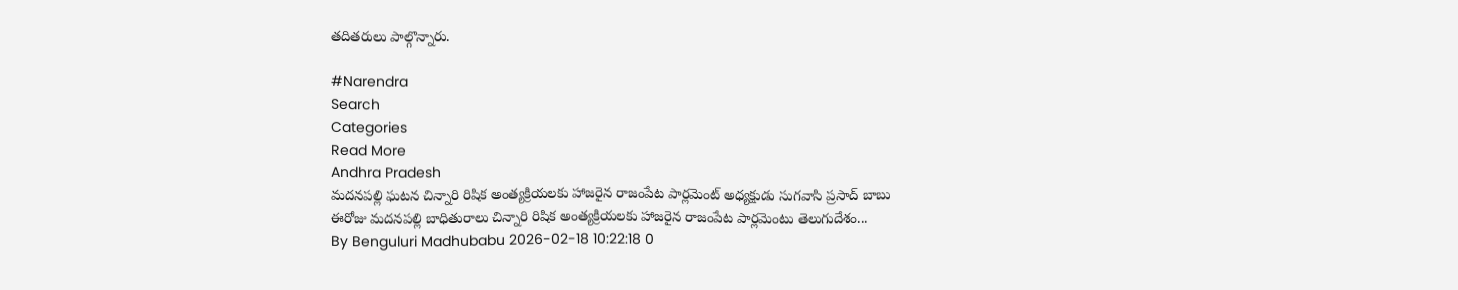తదితరులు పాల్గొన్నారు.

#Narendra
Search
Categories
Read More
Andhra Pradesh
మదనపల్లి ఘటన చిన్నారి రిషిక అంత్యక్రియలకు హాజరైన రాజంపేట పార్లమెంట్ అధ్యక్షుడు సుగవాసి ప్రసాద్ బాబు
ఈరోజు మదనపల్లి బాధితురాలు చిన్నారి రిషిక అంత్యక్రియలకు హాజరైన రాజంపేట పార్లమెంటు తెలుగుదేశం...
By Benguluri Madhubabu 2026-02-18 10:22:18 0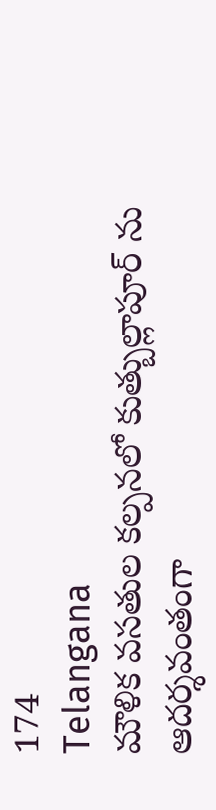174
Telangana
మౌళిక వసతుల కల్పనలో కుత్బుల్లాపూర్ ను ఆదర్శవంతంగా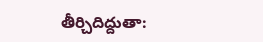తీర్చిదిద్దుతా: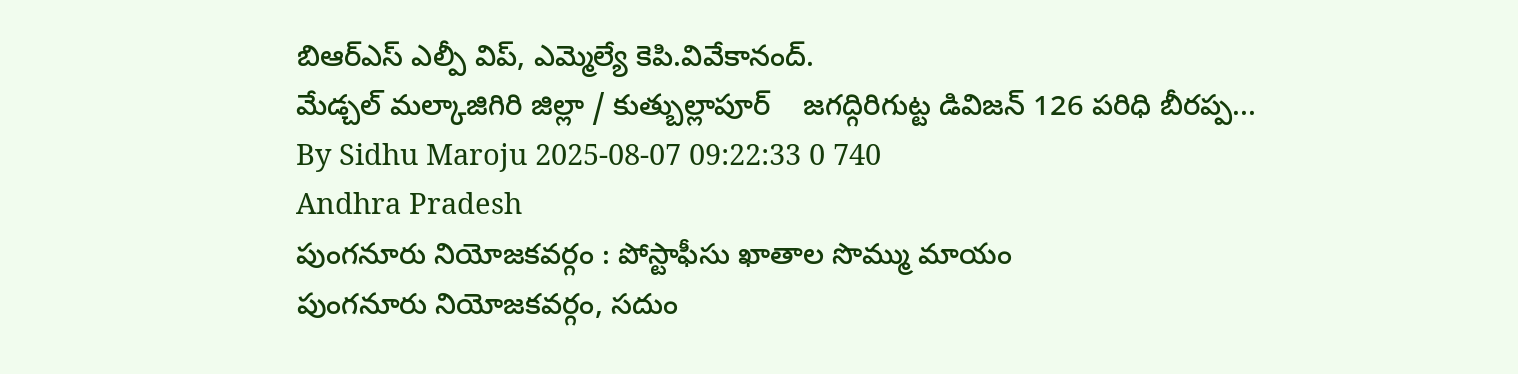బిఆర్ఎస్ ఎల్పీ విప్, ఎమ్మెల్యే కెపి.వివేకానంద్.
మేడ్చల్ మల్కాజిగిరి జిల్లా / కుత్బుల్లాపూర్    జగద్గిరిగుట్ట డివిజన్ 126 పరిధి బీరప్ప...
By Sidhu Maroju 2025-08-07 09:22:33 0 740
Andhra Pradesh
పుంగనూరు నియోజకవర్గం : పోస్టాఫీసు ఖాతాల సొమ్ము మాయం
పుంగనూరు నియోజకవర్గం, సదుం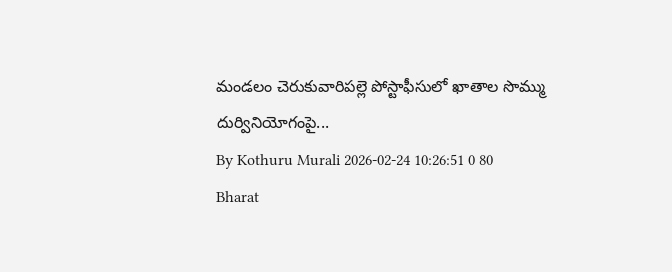మండలం చెరుకువారిపల్లె పోస్టాఫీసులో ఖాతాల సొమ్ము దుర్వినియోగంపై...
By Kothuru Murali 2026-02-24 10:26:51 0 80
Bharat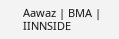Aawaz | BMA | IINNSIDE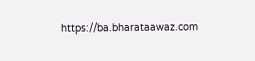https://ba.bharataawaz.com